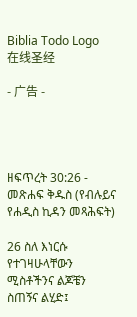Biblia Todo Logo
在线圣经

- 广告 -




ዘፍጥረት 30:26 - መጽሐፍ ቅዱስ (የብሉይና የሐዲስ ኪዳን መጻሕፍት)

26 ስለ እነርሱ የተገዛሁላቸውን ሚስቶችንና ልጆቼን ስጠኝና ልሂድ፤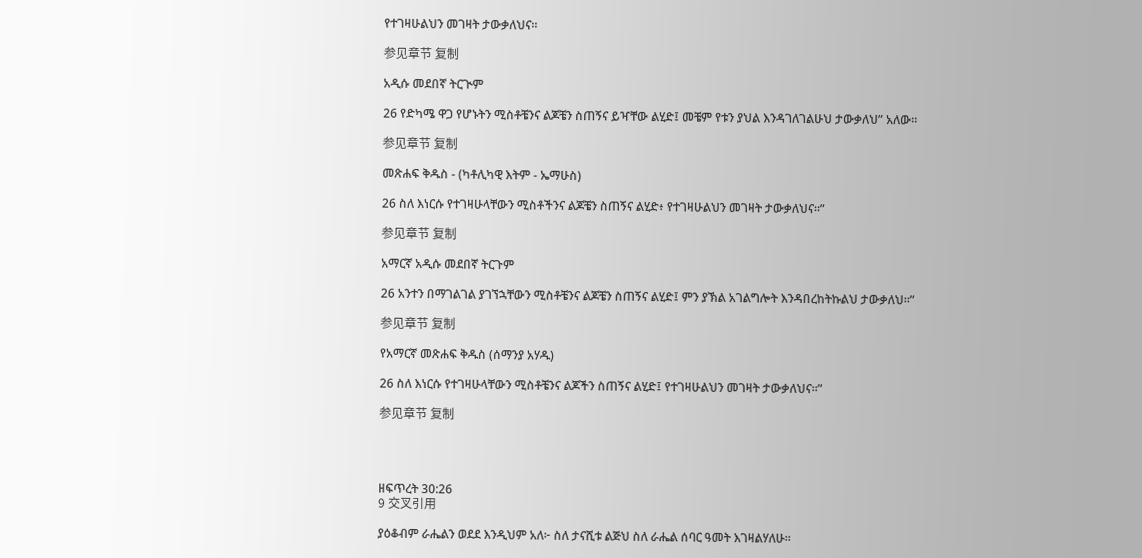የተገዛሁልህን መገዛት ታውቃለህና።

参见章节 复制

አዲሱ መደበኛ ትርጒም

26 የድካሜ ዋጋ የሆኑትን ሚስቶቼንና ልጆቼን ስጠኝና ይዣቸው ልሂድ፤ መቼም የቱን ያህል እንዳገለገልሁህ ታውቃለህ” አለው።

参见章节 复制

መጽሐፍ ቅዱስ - (ካቶሊካዊ እትም - ኤማሁስ)

26 ስለ እነርሱ የተገዛሁላቸውን ሚስቶችንና ልጆቼን ስጠኝና ልሂድ፥ የተገዛሁልህን መገዛት ታውቃለህና።”

参见章节 复制

አማርኛ አዲሱ መደበኛ ትርጉም

26 አንተን በማገልገል ያገኘኋቸውን ሚስቶቼንና ልጆቼን ስጠኝና ልሂድ፤ ምን ያኽል አገልግሎት እንዳበረከትኩልህ ታውቃለህ።”

参见章节 复制

የአማርኛ መጽሐፍ ቅዱስ (ሰማንያ አሃዱ)

26 ስለ እነርሱ የተገዛሁላቸውን ሚስቶቼንና ልጆችን ስጠኝና ልሂድ፤ የተገዛሁልህን መገዛት ታውቃለህና።”

参见章节 复制




ዘፍጥረት 30:26
9 交叉引用

ያዕቆብም ራሔልን ወደደ እንዲህም አለ፦ ስለ ታናሺቱ ልጅህ ስለ ራሔል ሰባር ዓመት እገዛልሃለሁ።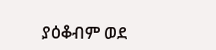ያዕቆብም ወደ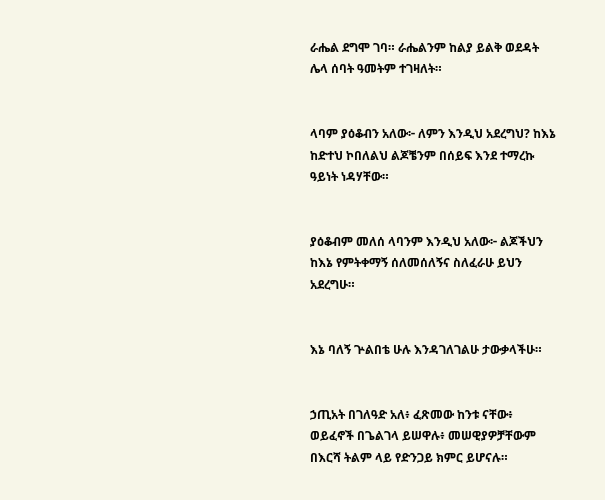ራሔል ደግሞ ገባ። ራሔልንም ከልያ ይልቅ ወደዳት ሌላ ሰባት ዓመትም ተገዛለት።


ላባም ያዕቆብን አለው፦ ለምን እንዲህ አደረግህ? ከእኔ ከድተህ ኮበለልህ ልጆቼንም በሰይፍ እንደ ተማረኩ ዓይነት ነዳሃቸው።


ያዕቆብም መለሰ ላባንም እንዲህ አለው፦ ልጆችህን ከእኔ የምትቀማኝ ሰለመሰለኝና ስለፈራሁ ይህን አደረግሁ።


እኔ ባለኝ ጕልበቴ ሁሉ እንዳገለገልሁ ታውቃላችሁ።


ኃጢአት በገለዓድ አለ፥ ፈጽመው ከንቱ ናቸው፥ ወይፈኖች በጌልገላ ይሠዋሉ፥ መሠዊያዎቻቸውም በእርሻ ትልም ላይ የድንጋይ ክምር ይሆናሉ።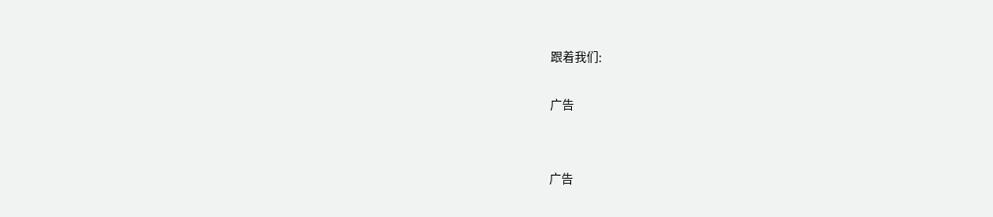跟着我们:

广告


广告